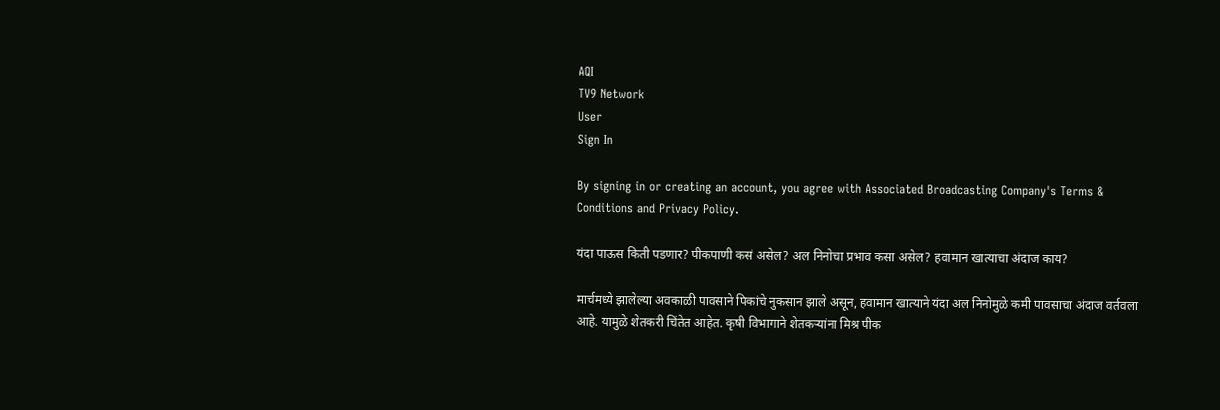AQI
TV9 Network
User
Sign In

By signing in or creating an account, you agree with Associated Broadcasting Company's Terms & Conditions and Privacy Policy.

यंदा पाऊस किती पडणार? पीकपाणी कसं असेल? अल निनोचा प्रभाव कसा असेल? हवामान खात्याचा अंदाज काय?

मार्चमध्ये झालेल्या अवकाळी पावसाने पिकांचे नुकसान झाले असून, हवामान खात्याने यंदा अल निनोमुळे कमी पावसाचा अंदाज वर्तवला आहे. यामुळे शेतकरी चिंतेत आहेत. कृषी विभागाने शेतकऱ्यांना मिश्र पीक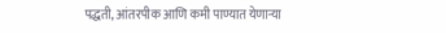पद्धती, आंतरपीक आणि कमी पाण्यात येणाऱ्या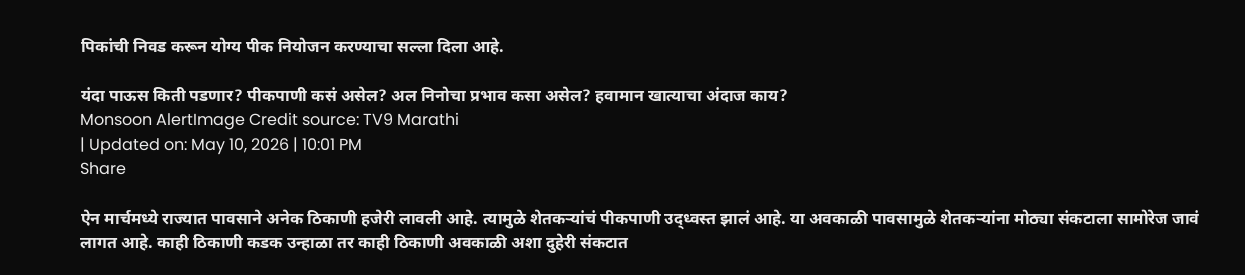पिकांची निवड करून योग्य पीक नियोजन करण्याचा सल्ला दिला आहे.

यंदा पाऊस किती पडणार? पीकपाणी कसं असेल? अल निनोचा प्रभाव कसा असेल? हवामान खात्याचा अंदाज काय?
Monsoon AlertImage Credit source: TV9 Marathi
| Updated on: May 10, 2026 | 10:01 PM
Share

ऐन मार्चमध्ये राज्यात पावसाने अनेक ठिकाणी हजेरी लावली आहे. त्यामुळे शेतकऱ्यांचं पीकपाणी उद्ध्वस्त झालं आहे. या अवकाळी पावसामुळे शेतकऱ्यांना मोठ्या संकटाला सामोरेज जावं लागत आहे. काही ठिकाणी कडक उन्हाळा तर काही ठिकाणी अवकाळी अशा दुहेरी संकटात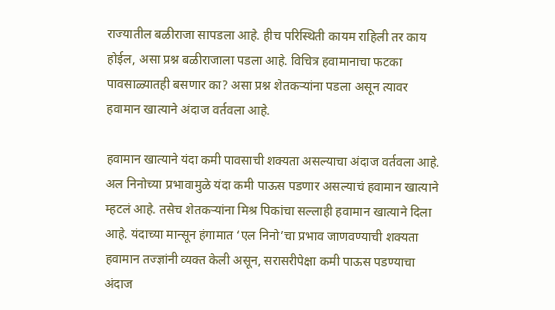राज्यातील बळीराजा सापडला आहे. हीच परिस्थिती कायम राहिली तर काय होईल, असा प्रश्न बळीराजाला पडला आहे. विचित्र हवामानाचा फटका पावसाळ्यातही बसणार का? असा प्रश्न शेतकऱ्यांना पडला असून त्यावर हवामान खात्याने अंदाज वर्तवला आहे.

हवामान खात्याने यंदा कमी पावसाची शक्यता असल्याचा अंदाज वर्तवला आहे. अल निनोच्या प्रभावामुळे यंदा कमी पाऊस पडणार असल्याचं हवामान खात्याने म्हटलं आहे. तसेच शेतकऱ्यांना मिश्र पिकांचा सल्लाही हवामान खात्याने दिला आहे. यंदाच्या मान्सून हंगामात ‘एल निनो’चा प्रभाव जाणवण्याची शक्यता हवामान तज्ज्ञांनी व्यक्त केली असून, सरासरीपेक्षा कमी पाऊस पडण्याचा अंदाज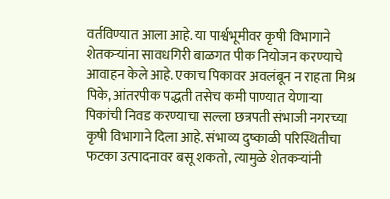वर्तविण्यात आला आहे. या पार्श्वभूमीवर कृषी विभागाने शेतकऱ्यांना सावधगिरी बाळगत पीक नियोजन करण्याचे आवाहन केले आहे. एकाच पिकावर अवलंबून न राहता मिश्र पिके, आंतरपीक पद्धती तसेच कमी पाण्यात येणाऱ्या पिकांची निवड करण्याचा सल्ला छत्रपती संभाजी नगरच्या कृषी विभागाने दिला आहे. संभाव्य दुष्काळी परिस्थितीचा फटका उत्पादनावर बसू शकतो, त्यामुळे शेतकऱ्यांनी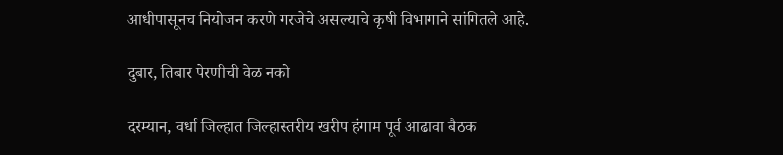आधीपासूनच नियोजन करणे गरजेचे असल्याचे कृषी विभागाने सांगितले आहे.

दुबार, तिबार पेरणीची वेळ नको

दरम्यान, वर्धा जिल्हात जिल्हास्तरीय खरीप हंगाम पूर्व आढावा बैठक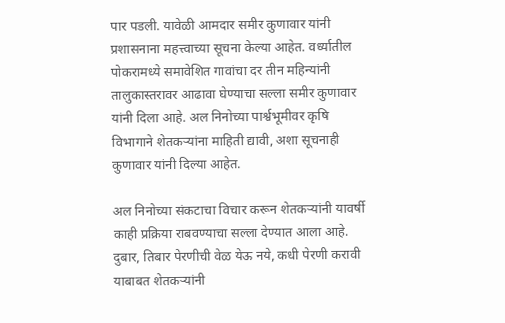पार पडली. यावेळी आमदार समीर कुणावार यांनी प्रशासनाना महत्त्वाच्या सूचना केल्या आहेत. वर्ध्यातील पोकरामध्ये समावेशित गावांचा दर तीन महिन्यांनी तालुकास्तरावर आढावा घेण्याचा सल्ला समीर कुणावार यांनी दिला आहे. अल निनोच्या पार्श्वभूमीवर कृषि विभागाने शेतकऱ्यांना माहिती द्यावी, अशा सूचनाही कुणावार यांनी दिल्या आहेत.

अल निनोच्या संकटाचा विचार करून शेतकऱ्यांनी यावर्षी काही प्रक्रिया राबवण्याचा सल्ला देण्यात आला आहे. दुबार, तिबार पेरणीची वेळ येऊ नये, कधी पेरणी करावी याबाबत शेतकऱ्यांनी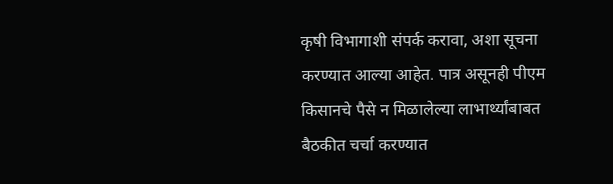कृषी विभागाशी संपर्क करावा, अशा सूचना करण्यात आल्या आहेत. पात्र असूनही पीएम किसानचे पैसे न मिळालेल्या लाभार्थ्यांबाबत बैठकीत चर्चा करण्यात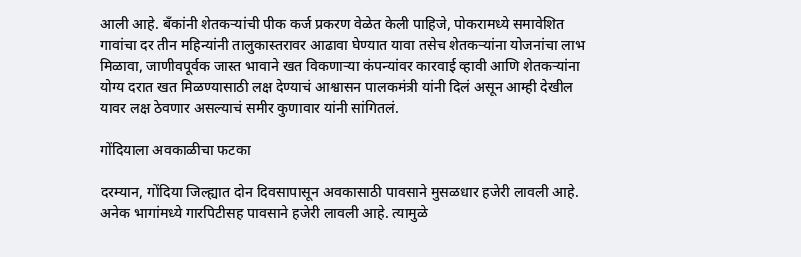आली आहे. बँकांनी शेतकऱ्यांची पीक कर्ज प्रकरण वेळेत केली पाहिजे, पोकरामध्ये समावेशित गावांचा दर तीन महिन्यांनी तालुकास्तरावर आढावा घेण्यात यावा तसेच शेतकऱ्यांना योजनांचा लाभ मिळावा, जाणीवपूर्वक जास्त भावाने खत विकणाऱ्या कंपन्यांवर कारवाई व्हावी आणि शेतकऱ्यांना योग्य दरात खत मिळण्यासाठी लक्ष देण्याचं आश्वासन पालकमंत्री यांनी दिलं असून आम्ही देखील यावर लक्ष ठेवणार असल्याचं समीर कुणावार यांनी सांगितलं.

गोंदियाला अवकाळीचा फटका

दरम्यान, गोंदिया जिल्ह्यात दोन दिवसापासून अवकासाठी पावसाने मुसळधार हजेरी लावली आहे. अनेक भागांमध्ये गारपिटीसह पावसाने हजेरी लावली आहे. त्यामुळे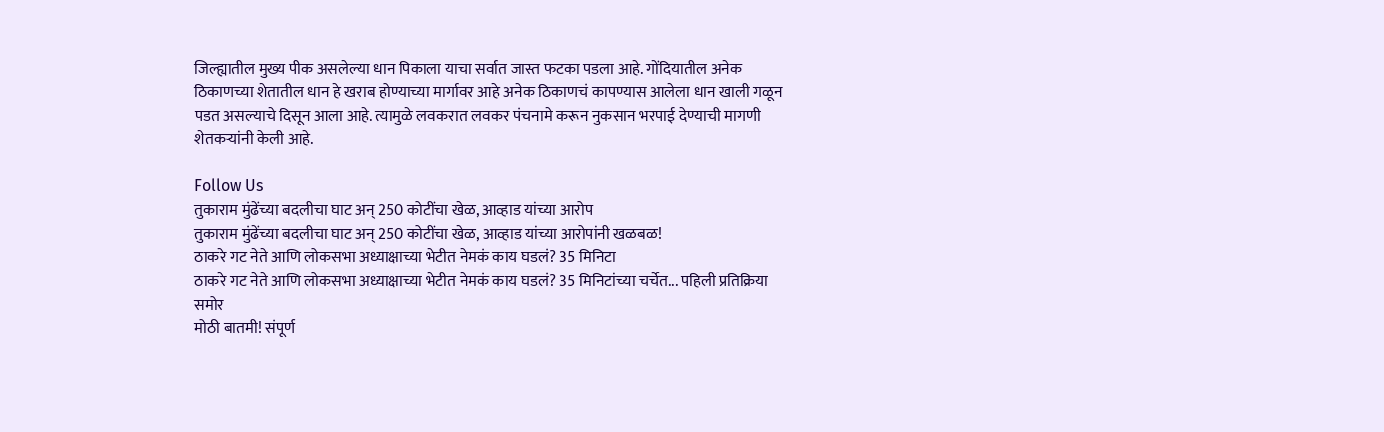जिल्ह्यातील मुख्य पीक असलेल्या धान पिकाला याचा सर्वात जास्त फटका पडला आहे. गोंदियातील अनेक ठिकाणच्या शेतातील धान हे खराब होण्याच्या मार्गावर आहे अनेक ठिकाणचं कापण्यास आलेला धान खाली गळून पडत असल्याचे दिसून आला आहे. त्यामुळे लवकरात लवकर पंचनामे करून नुकसान भरपाई देण्याची मागणी शेतकऱ्यांनी केली आहे.

Follow Us
तुकाराम मुंढेंच्या बदलीचा घाट अन् 250 कोटींचा खेळ, आव्हाड यांच्या आरोप
तुकाराम मुंढेंच्या बदलीचा घाट अन् 250 कोटींचा खेळ, आव्हाड यांच्या आरोपांनी खळबळ!
ठाकरे गट नेते आणि लोकसभा अध्याक्षाच्या भेटीत नेमकं काय घडलं? 35 मिनिटा
ठाकरे गट नेते आणि लोकसभा अध्याक्षाच्या भेटीत नेमकं काय घडलं? 35 मिनिटांच्या चर्चेत... पहिली प्रतिक्रिया समोर
मोठी बातमी! संपूर्ण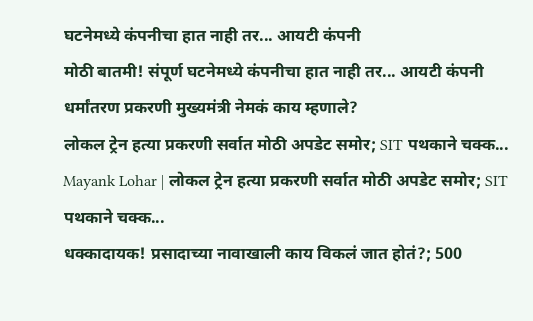घटनेमध्ये कंपनीचा हात नाही तर... आयटी कंपनी
मोठी बातमी! संपूर्ण घटनेमध्ये कंपनीचा हात नाही तर... आयटी कंपनी धर्मांतरण प्रकरणी मुख्यमंत्री नेमकं काय म्हणाले?
लोकल ट्रेन हत्या प्रकरणी सर्वात मोठी अपडेट समोर; SIT पथकाने चक्क...
Mayank Lohar | लोकल ट्रेन हत्या प्रकरणी सर्वात मोठी अपडेट समोर; SIT पथकाने चक्क...
धक्कादायक! प्रसादाच्या नावाखाली काय विकलं जात होतं?; 500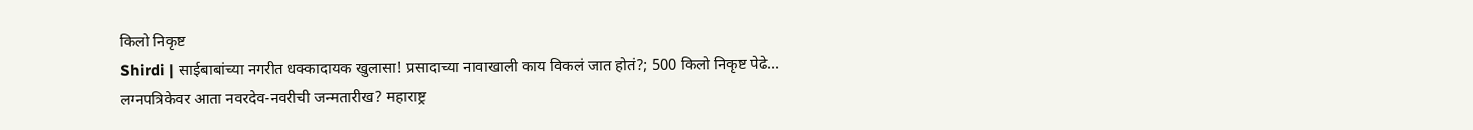किलो निकृष्ट
Shirdi | साईबाबांच्या नगरीत धक्कादायक खुलासा! प्रसादाच्या नावाखाली काय विकलं जात होतं?; 500 किलो निकृष्ट पेढे...
लग्नपत्रिकेवर आता नवरदेव-नवरीची जन्मतारीख? महाराष्ट्र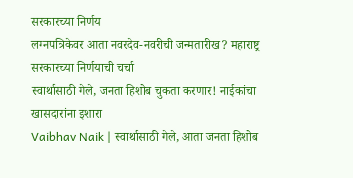सरकारच्या निर्णय
लग्नपत्रिकेवर आता नवरदेव-नवरीची जन्मतारीख? महाराष्ट्र सरकारच्या निर्णयाची चर्चा
स्वार्थासाठी गेले, जनता हिशोब चुकता करणार! नाईकांचा खासदारांना इशारा
Vaibhav Naik | स्वार्थासाठी गेले, आता जनता हिशोब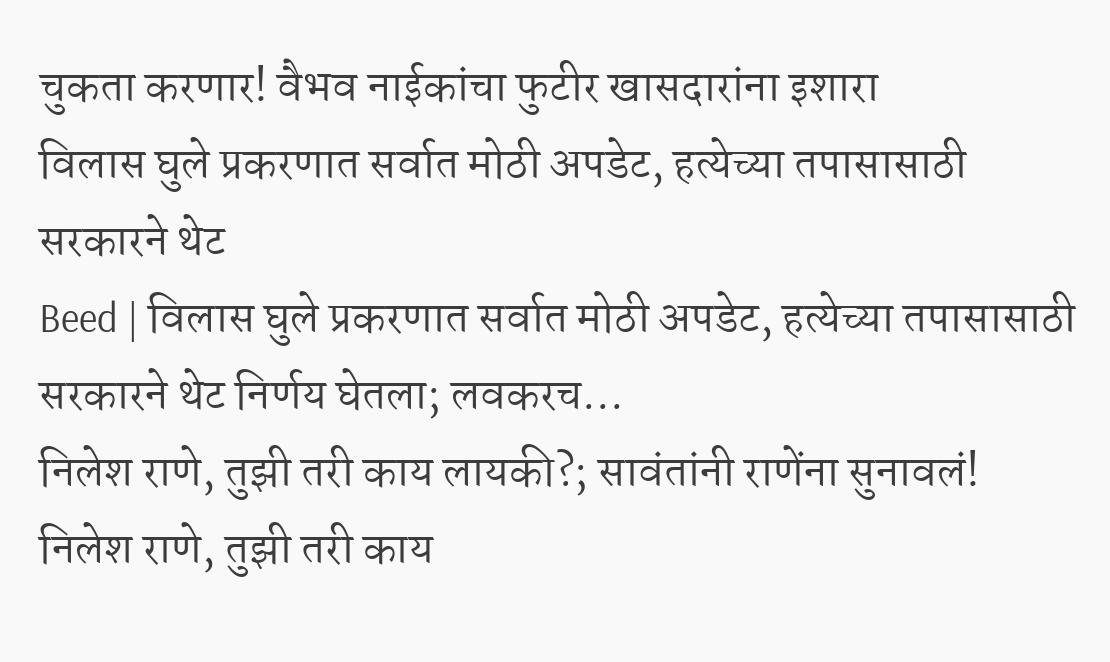चुकता करणार! वैभव नाईकांचा फुटीर खासदारांना इशारा
विलास घुले प्रकरणात सर्वात मोठी अपडेट, हत्येच्या तपासासाठी सरकारने थेट
Beed | विलास घुले प्रकरणात सर्वात मोठी अपडेट, हत्येच्या तपासासाठी सरकारने थेट निर्णय घेतला; लवकरच...
निलेश राणे, तुझी तरी काय लायकी?; सावंतांनी राणेंना सुनावलं!
निलेश राणे, तुझी तरी काय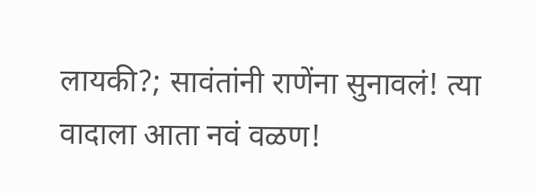लायकी?; सावंतांनी राणेंना सुनावलं! त्या वादाला आता नवं वळण!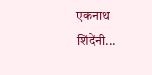एकनाथ शिंदेंनी...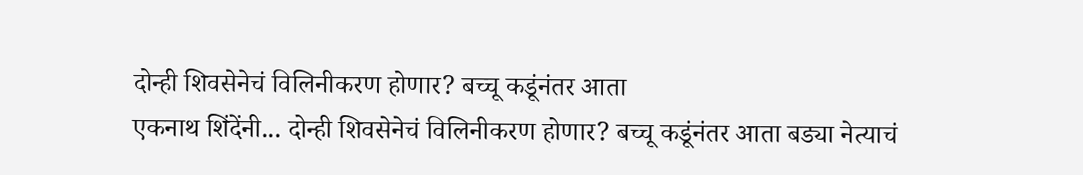दोन्ही शिवसेनेचं विलिनीकरण होणार? बच्चू कडूंनंतर आता
एकनाथ शिंदेंनी... दोन्ही शिवसेनेचं विलिनीकरण होणार? बच्चू कडूंनंतर आता बड्या नेत्याचं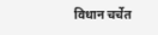विधान चर्चेत